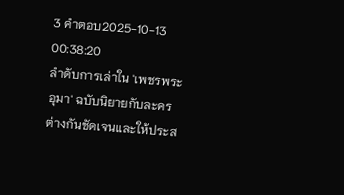3 คำตอบ2025-10-13 00:38:20
ลำดับการเล่าใน 'เพชรพระอุมา' ฉบับนิยายกับละครต่างกันชัดเจนและให้ประส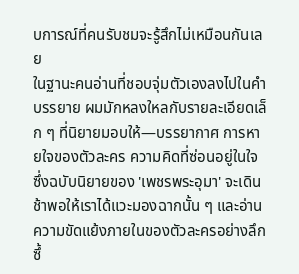บการณ์ที่คนรับชมจะรู้สึกไม่เหมือนกันเลย
ในฐานะคนอ่านที่ชอบจุ่มตัวเองลงไปในคำบรรยาย ผมมักหลงใหลกับรายละเอียดเล็ก ๆ ที่นิยายมอบให้—บรรยากาศ การหายใจของตัวละคร ความคิดที่ซ่อนอยู่ในใจ ซึ่งฉบับนิยายของ 'เพชรพระอุมา' จะเดินช้าพอให้เราได้แวะมองฉากนั้น ๆ และอ่านความขัดแย้งภายในของตัวละครอย่างลึกซึ้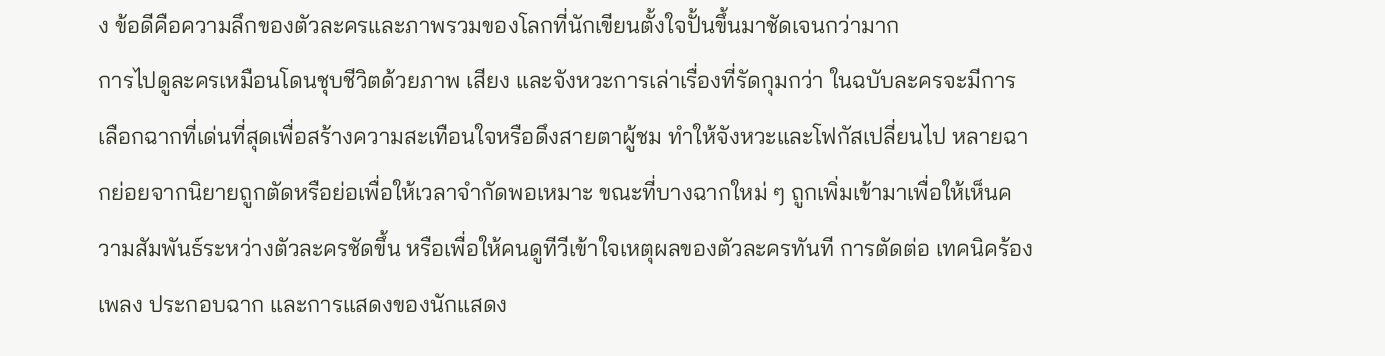ง ข้อดีคือความลึกของตัวละครและภาพรวมของโลกที่นักเขียนตั้งใจปั้นขึ้นมาชัดเจนกว่ามาก
การไปดูละครเหมือนโดนชุบชีวิตด้วยภาพ เสียง และจังหวะการเล่าเรื่องที่รัดกุมกว่า ในฉบับละครจะมีการเลือกฉากที่เด่นที่สุดเพื่อสร้างความสะเทือนใจหรือดึงสายตาผู้ชม ทำให้จังหวะและโฟกัสเปลี่ยนไป หลายฉากย่อยจากนิยายถูกตัดหรือย่อเพื่อให้เวลาจำกัดพอเหมาะ ขณะที่บางฉากใหม่ ๆ ถูกเพิ่มเข้ามาเพื่อให้เห็นความสัมพันธ์ระหว่างตัวละครชัดขึ้น หรือเพื่อให้คนดูทีวีเข้าใจเหตุผลของตัวละครทันที การตัดต่อ เทคนิคร้องเพลง ประกอบฉาก และการแสดงของนักแสดง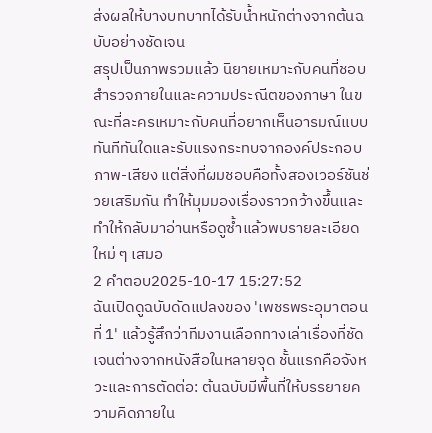ส่งผลให้บางบทบาทได้รับน้ำหนักต่างจากต้นฉบับอย่างชัดเจน
สรุปเป็นภาพรวมแล้ว นิยายเหมาะกับคนที่ชอบสำรวจภายในและความประณีตของภาษา ในขณะที่ละครเหมาะกับคนที่อยากเห็นอารมณ์แบบทันทีทันใดและรับแรงกระทบจากองค์ประกอบภาพ-เสียง แต่สิ่งที่ผมชอบคือทั้งสองเวอร์ชันช่วยเสริมกัน ทำให้มุมมองเรื่องราวกว้างขึ้นและทำให้กลับมาอ่านหรือดูซ้ำแล้วพบรายละเอียดใหม่ ๆ เสมอ
2 คำตอบ2025-10-17 15:27:52
ฉันเปิดดูฉบับดัดแปลงของ 'เพชรพระอุมาตอนที่ 1' แล้วรู้สึกว่าทีมงานเลือกทางเล่าเรื่องที่ชัดเจนต่างจากหนังสือในหลายจุด ชั้นแรกคือจังหวะและการตัดต่อ: ต้นฉบับมีพื้นที่ให้บรรยายความคิดภายใน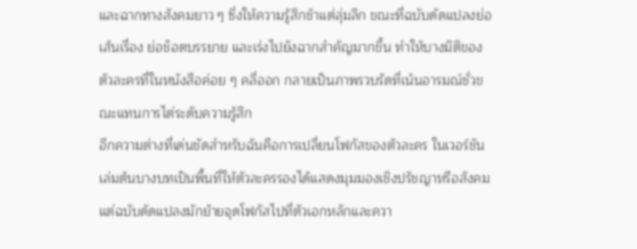และฉากทางสังคมยาว ๆ ซึ่งให้ความรู้สึกช้าแต่ลุ่มลึก ขณะที่ฉบับดัดแปลงย่อเส้นเรื่อง ย่อช็อตบรรยาย และเร่งไปยังฉากสำคัญมากขึ้น ทำให้บางมิติของตัวละครที่ในหนังสือค่อย ๆ คลี่ออก กลายเป็นภาพรวบรัดที่เน้นอารมณ์ชั่วขณะแทนการไต่ระดับความรู้สึก
อีกความต่างที่เด่นชัดสำหรับฉันคือการเปลี่ยนโฟกัสของตัวละคร ในเวอร์ชันเล่มต้นบางบทเป็นพื้นที่ให้ตัวละครรองได้แสดงมุมมองเชิงปรัชญาหรือสังคม แต่ฉบับดัดแปลงมักย้ายจุดโฟกัสไปที่ตัวเอกหลักและควา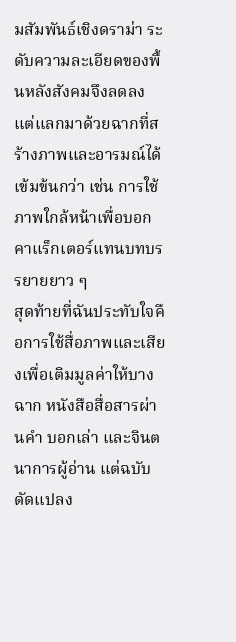มสัมพันธ์เชิงดราม่า ระดับความละเอียดของพื้นหลังสังคมจึงลดลง แต่แลกมาด้วยฉากที่สร้างภาพและอารมณ์ได้เข้มข้นกว่า เช่น การใช้ภาพใกล้หน้าเพื่อบอกคาแร็กเตอร์แทนบทบรรยายยาว ๆ
สุดท้ายที่ฉันประทับใจคือการใช้สื่อภาพและเสียงเพื่อเติมมูลค่าให้บางฉาก หนังสือสื่อสารผ่านคำ บอกเล่า และจินตนาการผู้อ่าน แต่ฉบับดัดแปลง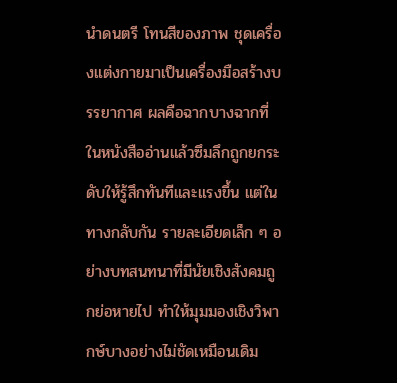นำดนตรี โทนสีของภาพ ชุดเครื่องแต่งกายมาเป็นเครื่องมือสร้างบรรยากาศ ผลคือฉากบางฉากที่ในหนังสืออ่านแล้วซึมลึกถูกยกระดับให้รู้สึกทันทีและแรงขึ้น แต่ในทางกลับกัน รายละเอียดเล็ก ๆ อย่างบทสนทนาที่มีนัยเชิงสังคมถูกย่อหายไป ทำให้มุมมองเชิงวิพากษ์บางอย่างไม่ชัดเหมือนเดิม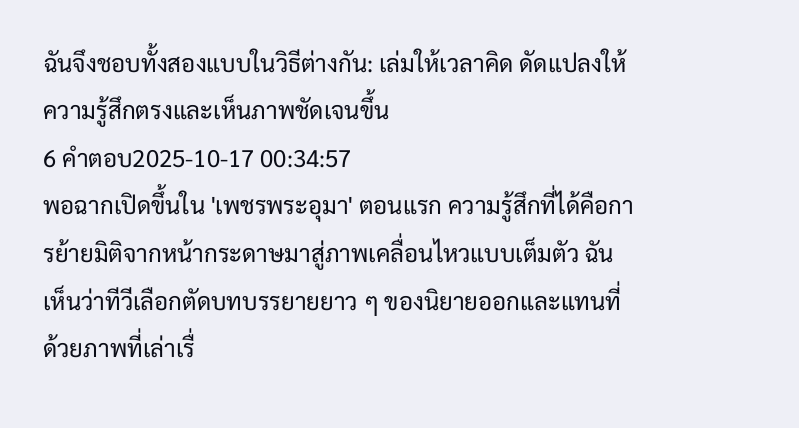ฉันจึงชอบทั้งสองแบบในวิธีต่างกัน: เล่มให้เวลาคิด ดัดแปลงให้ความรู้สึกตรงและเห็นภาพชัดเจนขึ้น
6 คำตอบ2025-10-17 00:34:57
พอฉากเปิดขึ้นใน 'เพชรพระอุมา' ตอนแรก ความรู้สึกที่ได้คือการย้ายมิติจากหน้ากระดาษมาสู่ภาพเคลื่อนไหวแบบเต็มตัว ฉันเห็นว่าทีวีเลือกตัดบทบรรยายยาว ๆ ของนิยายออกและแทนที่ด้วยภาพที่เล่าเรื่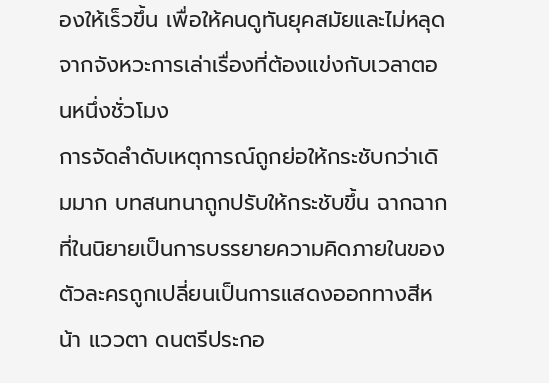องให้เร็วขึ้น เพื่อให้คนดูทันยุคสมัยและไม่หลุดจากจังหวะการเล่าเรื่องที่ต้องแข่งกับเวลาตอนหนึ่งชั่วโมง
การจัดลำดับเหตุการณ์ถูกย่อให้กระชับกว่าเดิมมาก บทสนทนาถูกปรับให้กระชับขึ้น ฉากฉากที่ในนิยายเป็นการบรรยายความคิดภายในของตัวละครถูกเปลี่ยนเป็นการแสดงออกทางสีหน้า แววตา ดนตรีประกอ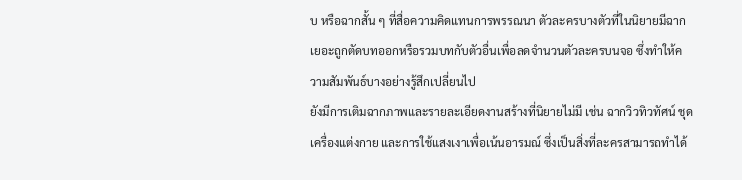บ หรือฉากสั้น ๆ ที่สื่อความคิดแทนการพรรณนา ตัวละครบางตัวที่ในนิยายมีฉากเยอะถูกตัดบทออกหรือรวมบทกับตัวอื่นเพื่อลดจำนวนตัวละครบนจอ ซึ่งทำให้ความสัมพันธ์บางอย่างรู้สึกเปลี่ยนไป
ยังมีการเติมฉากภาพและรายละเอียดงานสร้างที่นิยายไม่มี เช่น ฉากวิวทิวทัศน์ ชุดเครื่องแต่งกาย และการใช้แสงเงาเพื่อเน้นอารมณ์ ซึ่งเป็นสิ่งที่ละครสามารถทำได้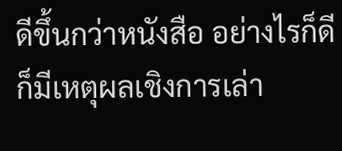ดีขึ้นกว่าหนังสือ อย่างไรก็ดี ก็มีเหตุผลเชิงการเล่า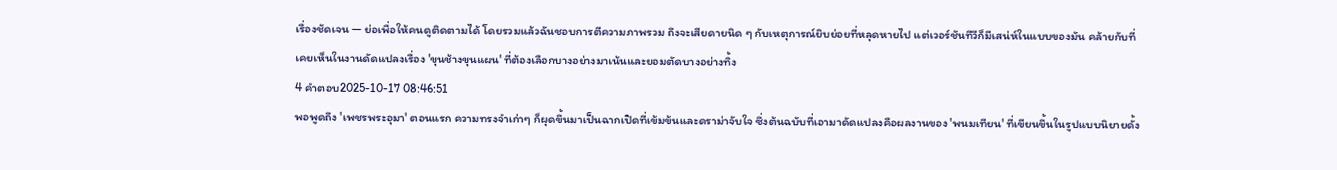เรื่องชัดเจน — ย่อเพื่อให้คนดูติดตามได้ โดยรวมแล้วฉันชอบการตีความภาพรวม ถึงจะเสียดายนิด ๆ กับเหตุการณ์ยิบย่อยที่หลุดหายไป แต่เวอร์ชันทีวีก็มีเสน่ห์ในแบบของมัน คล้ายกับที่เคยเห็นในงานดัดแปลงเรื่อง 'ขุนช้างขุนแผน' ที่ต้องเลือกบางอย่างมาเน้นและยอมตัดบางอย่างทิ้ง
4 คำตอบ2025-10-17 08:46:51
พอพูดถึง 'เพชรพระอุมา' ตอนแรก ความทรงจำเก่าๆ ก็ผุดขึ้นมาเป็นฉากเปิดที่เข้มข้นและดราม่าจับใจ ซึ่งต้นฉบับที่เอามาดัดแปลงคือผลงานของ 'พนมเทียน' ที่เขียนขึ้นในรูปแบบนิยายดั้ง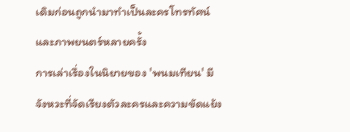เดิมก่อนถูกนำมาทำเป็นละครโทรทัศน์และภาพยนตร์หลายครั้ง
การเล่าเรื่องในนิยายของ 'พนมเทียน' มีจังหวะที่จัดเรียงตัวละครและความขัดแย้ง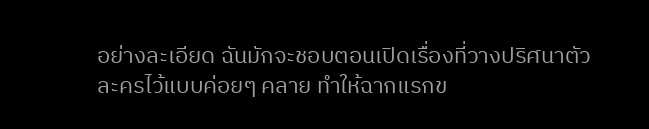อย่างละเอียด ฉันมักจะชอบตอนเปิดเรื่องที่วางปริศนาตัวละครไว้แบบค่อยๆ คลาย ทำให้ฉากแรกข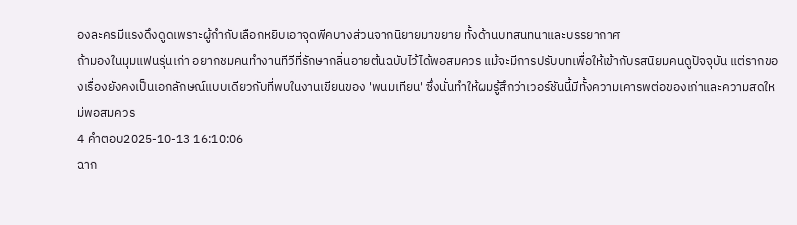องละครมีแรงดึงดูดเพราะผู้กำกับเลือกหยิบเอาจุดพีคบางส่วนจากนิยายมาขยาย ทั้งด้านบทสนทนาและบรรยากาศ
ถ้ามองในมุมแฟนรุ่นเก่า อยากชมคนทำงานทีวีที่รักษากลิ่นอายต้นฉบับไว้ได้พอสมควร แม้จะมีการปรับบทเพื่อให้เข้ากับรสนิยมคนดูปัจจุบัน แต่รากของเรื่องยังคงเป็นเอกลักษณ์แบบเดียวกับที่พบในงานเขียนของ 'พนมเทียน' ซึ่งนั่นทำให้ผมรู้สึกว่าเวอร์ชันนี้มีทั้งความเคารพต่อของเก่าและความสดใหม่พอสมควร
4 คำตอบ2025-10-13 16:10:06
ฉาก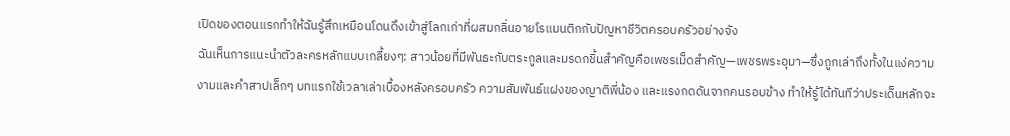เปิดของตอนแรกทำให้ฉันรู้สึกเหมือนโดนดึงเข้าสู่โลกเก่าที่ผสมกลิ่นอายโรแมนติกกับปัญหาชีวิตครอบครัวอย่างจัง
ฉันเห็นการแนะนำตัวละครหลักแบบเกลี้ยงๆ: สาวน้อยที่มีพันธะกับตระกูลและมรดกชิ้นสำคัญคือเพชรเม็ดสำคัญ—เพชรพระอุมา—ซึ่งถูกเล่าถึงทั้งในแง่ความงามและคำสาปเล็กๆ บทแรกใช้เวลาเล่าเบื้องหลังครอบครัว ความสัมพันธ์แฝงของญาติพี่น้อง และแรงกดดันจากคนรอบข้าง ทำให้รู้ได้ทันทีว่าประเด็นหลักจะ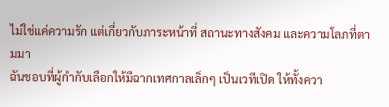ไม่ใช่แค่ความรัก แต่เกี่ยวกับภาระหน้าที่ สถานะทางสังคม และความโลภที่ตามมา
ฉันชอบที่ผู้กำกับเลือกให้มีฉากเทศกาลเล็กๆ เป็นเวทีเปิด ให้ทั้งควา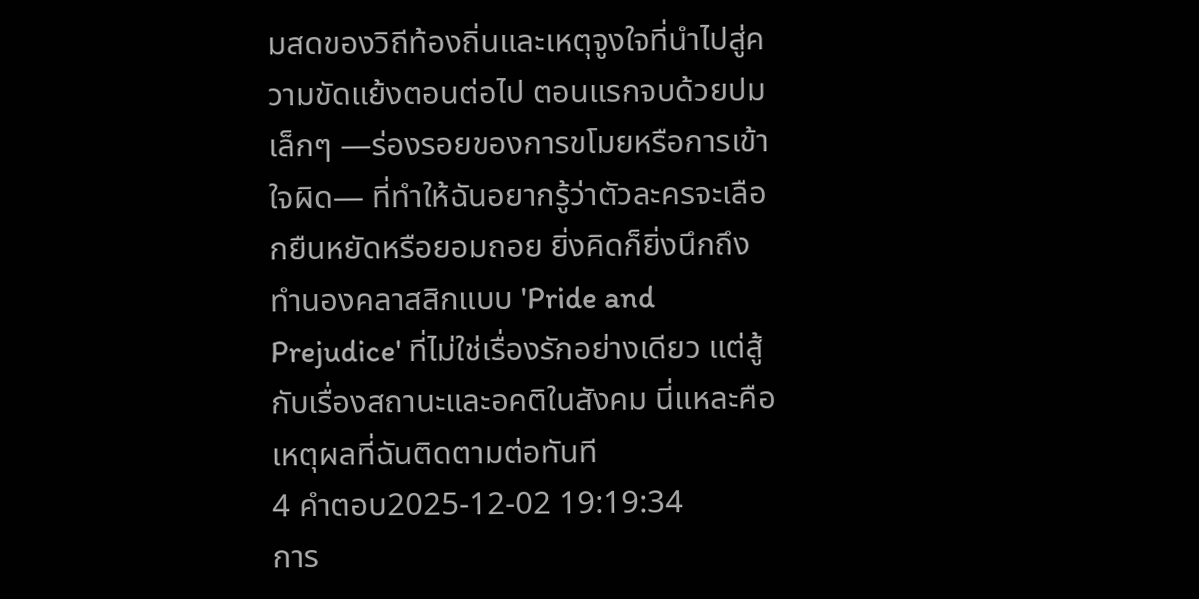มสดของวิถีท้องถิ่นและเหตุจูงใจที่นำไปสู่ความขัดแย้งตอนต่อไป ตอนแรกจบด้วยปมเล็กๆ —ร่องรอยของการขโมยหรือการเข้าใจผิด— ที่ทำให้ฉันอยากรู้ว่าตัวละครจะเลือกยืนหยัดหรือยอมถอย ยิ่งคิดก็ยิ่งนึกถึงทำนองคลาสสิกแบบ 'Pride and Prejudice' ที่ไม่ใช่เรื่องรักอย่างเดียว แต่สู้กับเรื่องสถานะและอคติในสังคม นี่แหละคือเหตุผลที่ฉันติดตามต่อทันที
4 คำตอบ2025-12-02 19:19:34
การ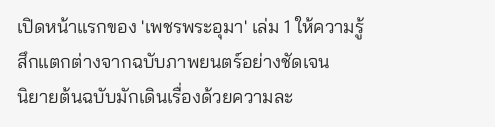เปิดหน้าแรกของ 'เพชรพระอุมา' เล่ม 1 ให้ความรู้สึกแตกต่างจากฉบับภาพยนตร์อย่างชัดเจน
นิยายต้นฉบับมักเดินเรื่องด้วยความละ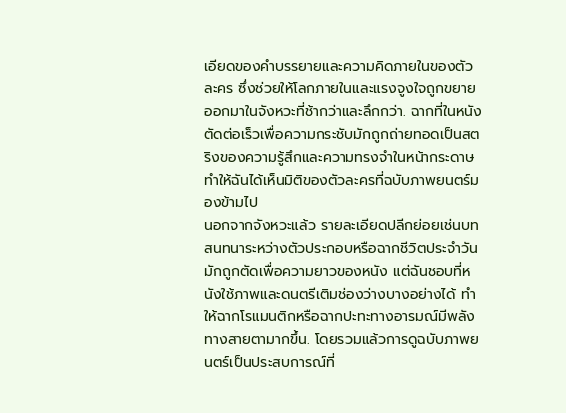เอียดของคำบรรยายและความคิดภายในของตัวละคร ซึ่งช่วยให้โลกภายในและแรงจูงใจถูกขยายออกมาในจังหวะที่ช้ากว่าและลึกกว่า. ฉากที่ในหนังตัดต่อเร็วเพื่อความกระชับมักถูกถ่ายทอดเป็นสตริงของความรู้สึกและความทรงจำในหน้ากระดาษ ทำให้ฉันได้เห็นมิติของตัวละครที่ฉบับภาพยนตร์มองข้ามไป
นอกจากจังหวะแล้ว รายละเอียดปลีกย่อยเช่นบทสนทนาระหว่างตัวประกอบหรือฉากชีวิตประจำวันมักถูกตัดเพื่อความยาวของหนัง แต่ฉันชอบที่หนังใช้ภาพและดนตรีเติมช่องว่างบางอย่างได้ ทำให้ฉากโรแมนติกหรือฉากปะทะทางอารมณ์มีพลังทางสายตามากขึ้น. โดยรวมแล้วการดูฉบับภาพยนตร์เป็นประสบการณ์ที่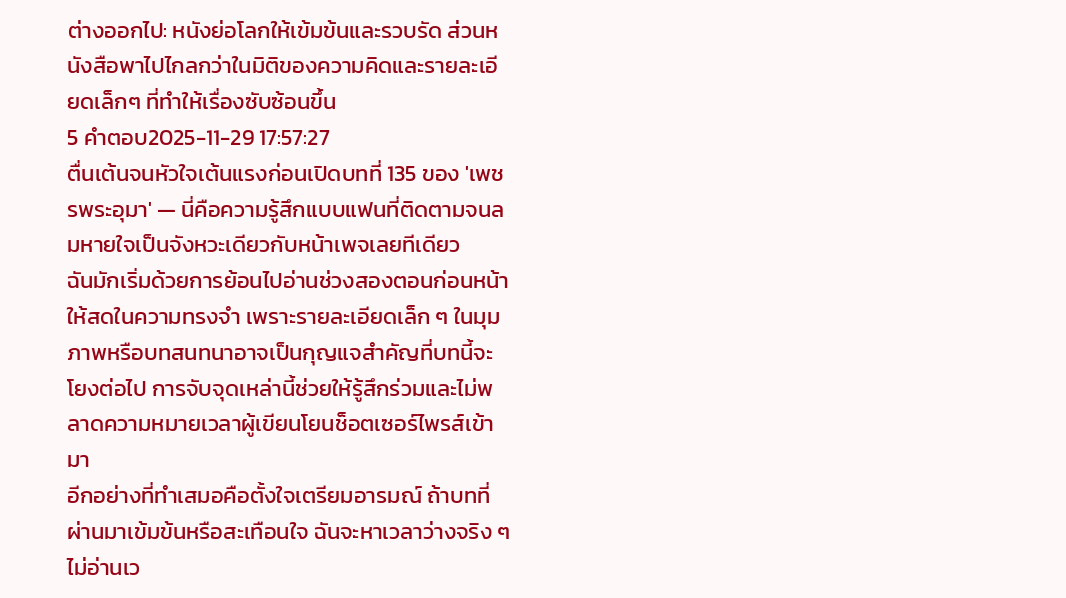ต่างออกไป: หนังย่อโลกให้เข้มข้นและรวบรัด ส่วนหนังสือพาไปไกลกว่าในมิติของความคิดและรายละเอียดเล็กๆ ที่ทำให้เรื่องซับซ้อนขึ้น
5 คำตอบ2025-11-29 17:57:27
ตื่นเต้นจนหัวใจเต้นแรงก่อนเปิดบทที่ 135 ของ 'เพชรพระอุมา' — นี่คือความรู้สึกแบบแฟนที่ติดตามจนลมหายใจเป็นจังหวะเดียวกับหน้าเพจเลยทีเดียว
ฉันมักเริ่มด้วยการย้อนไปอ่านช่วงสองตอนก่อนหน้าให้สดในความทรงจำ เพราะรายละเอียดเล็ก ๆ ในมุมภาพหรือบทสนทนาอาจเป็นกุญแจสำคัญที่บทนี้จะโยงต่อไป การจับจุดเหล่านี้ช่วยให้รู้สึกร่วมและไม่พลาดความหมายเวลาผู้เขียนโยนช็อตเซอร์ไพรส์เข้ามา
อีกอย่างที่ทำเสมอคือตั้งใจเตรียมอารมณ์ ถ้าบทที่ผ่านมาเข้มข้นหรือสะเทือนใจ ฉันจะหาเวลาว่างจริง ๆ ไม่อ่านเว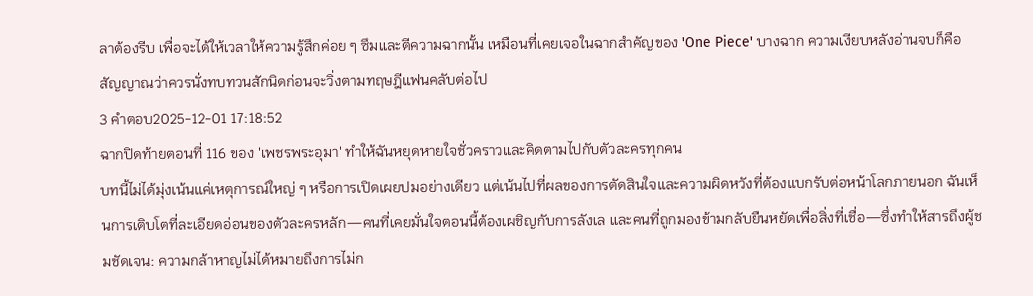ลาต้องรีบ เพื่อจะได้ให้เวลาให้ความรู้สึกค่อย ๆ ซึมและตีความฉากนั้น เหมือนที่เคยเจอในฉากสำคัญของ 'One Piece' บางฉาก ความเงียบหลังอ่านจบก็คือสัญญาณว่าควรนั่งทบทวนสักนิดก่อนจะวิ่งตามทฤษฎีแฟนคลับต่อไป
3 คำตอบ2025-12-01 17:18:52
ฉากปิดท้ายตอนที่ 116 ของ 'เพชรพระอุมา' ทำให้ฉันหยุดหายใจชั่วคราวและคิดตามไปกับตัวละครทุกคน
บทนี้ไม่ได้มุ่งเน้นแค่เหตุการณ์ใหญ่ ๆ หรือการเปิดเผยปมอย่างเดียว แต่เน้นไปที่ผลของการตัดสินใจและความผิดหวังที่ต้องแบกรับต่อหน้าโลกภายนอก ฉันเห็นการเติบโตที่ละเอียดอ่อนของตัวละครหลัก—คนที่เคยมั่นใจตอนนี้ต้องเผชิญกับการลังเล และคนที่ถูกมองข้ามกลับยืนหยัดเพื่อสิ่งที่เชื่อ—ซึ่งทำให้สารถึงผู้ชมชัดเจน: ความกล้าหาญไม่ได้หมายถึงการไม่ก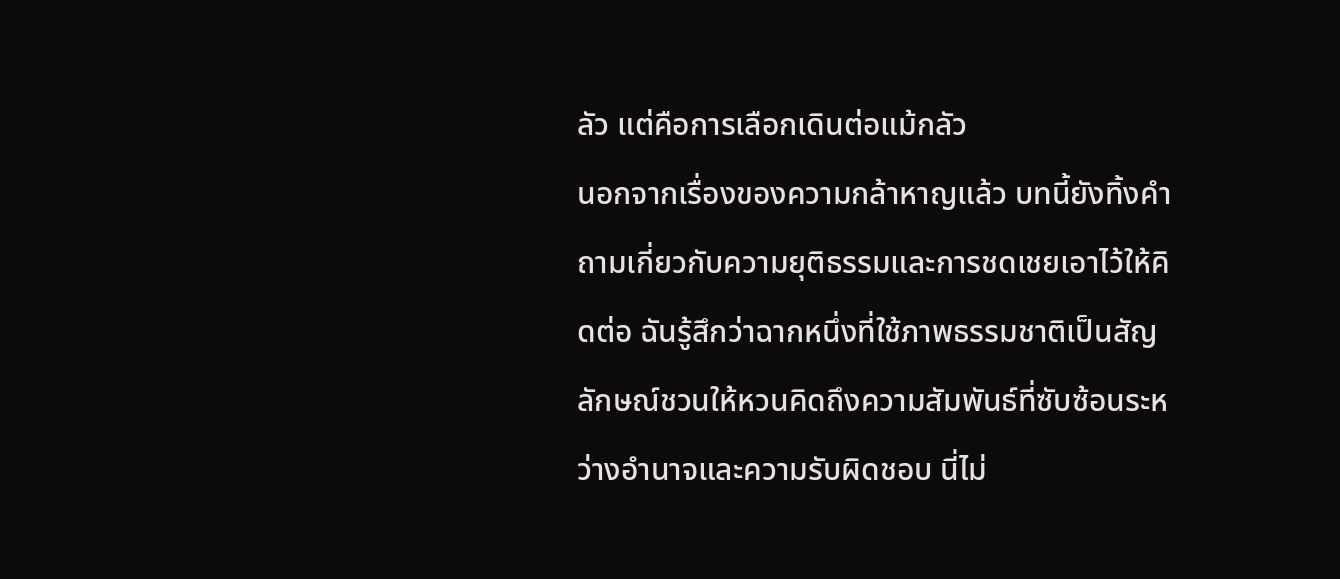ลัว แต่คือการเลือกเดินต่อแม้กลัว
นอกจากเรื่องของความกล้าหาญแล้ว บทนี้ยังทิ้งคำถามเกี่ยวกับความยุติธรรมและการชดเชยเอาไว้ให้คิดต่อ ฉันรู้สึกว่าฉากหนึ่งที่ใช้ภาพธรรมชาติเป็นสัญลักษณ์ชวนให้หวนคิดถึงความสัมพันธ์ที่ซับซ้อนระหว่างอำนาจและความรับผิดชอบ นี่ไม่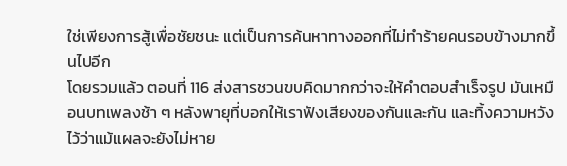ใช่เพียงการสู้เพื่อชัยชนะ แต่เป็นการค้นหาทางออกที่ไม่ทำร้ายคนรอบข้างมากขึ้นไปอีก
โดยรวมแล้ว ตอนที่ 116 ส่งสารชวนขบคิดมากกว่าจะให้คำตอบสำเร็จรูป มันเหมือนบทเพลงช้า ๆ หลังพายุที่บอกให้เราฟังเสียงของกันและกัน และทิ้งความหวังไว้ว่าแม้แผลจะยังไม่หาย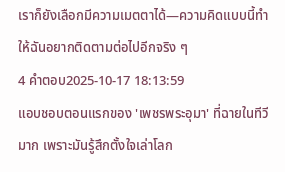เราก็ยังเลือกมีความเมตตาได้—ความคิดแบบนี้ทำให้ฉันอยากติดตามต่อไปอีกจริง ๆ
4 คำตอบ2025-10-17 18:13:59
แอบชอบตอนแรกของ 'เพชรพระอุมา' ที่ฉายในทีวีมาก เพราะมันรู้สึกตั้งใจเล่าโลก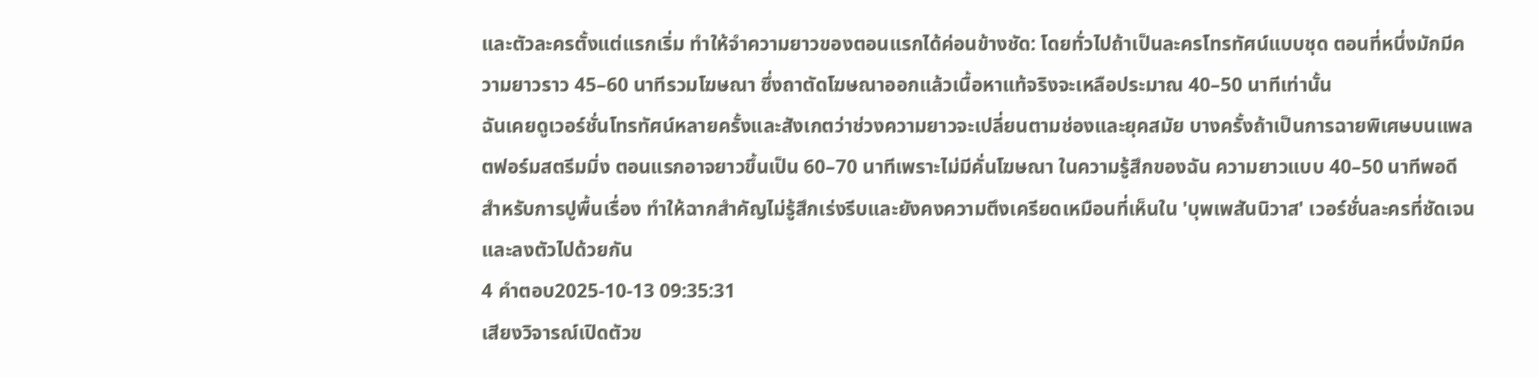และตัวละครตั้งแต่แรกเริ่ม ทำให้จำความยาวของตอนแรกได้ค่อนข้างชัด: โดยทั่วไปถ้าเป็นละครโทรทัศน์แบบชุด ตอนที่หนึ่งมักมีความยาวราว 45–60 นาทีรวมโฆษณา ซึ่งถาตัดโฆษณาออกแล้วเนื้อหาแท้จริงจะเหลือประมาณ 40–50 นาทีเท่านั้น
ฉันเคยดูเวอร์ชั่นโทรทัศน์หลายครั้งและสังเกตว่าช่วงความยาวจะเปลี่ยนตามช่องและยุคสมัย บางครั้งถ้าเป็นการฉายพิเศษบนแพลตฟอร์มสตรีมมิ่ง ตอนแรกอาจยาวขึ้นเป็น 60–70 นาทีเพราะไม่มีคั่นโฆษณา ในความรู้สึกของฉัน ความยาวแบบ 40–50 นาทีพอดีสำหรับการปูพื้นเรื่อง ทำให้ฉากสำคัญไม่รู้สึกเร่งรีบและยังคงความตึงเครียดเหมือนที่เห็นใน 'บุพเพสันนิวาส' เวอร์ชั่นละครที่ชัดเจนและลงตัวไปด้วยกัน
4 คำตอบ2025-10-13 09:35:31
เสียงวิจารณ์เปิดตัวข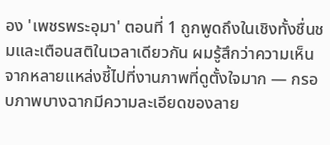อง 'เพชรพระอุมา' ตอนที่ 1 ถูกพูดถึงในเชิงทั้งชื่นชมและเตือนสติในเวลาเดียวกัน ผมรู้สึกว่าความเห็นจากหลายแหล่งชี้ไปที่งานภาพที่ดูตั้งใจมาก — กรอบภาพบางฉากมีความละเอียดของลาย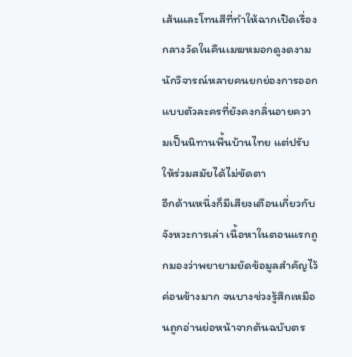เส้นและโทนสีที่ทำให้ฉากเปิดเรื่องกลางวัดในคืนเมฆหมอกดูงดงาม นักวิจารณ์หลายคนยกย่องการออกแบบตัวละครที่ยังคงกลิ่นอายความเป็นนิทานพื้นบ้านไทย แต่ปรับให้ร่วมสมัยได้ไม่ขัดตา
อีกด้านหนึ่งก็มีเสียงเตือนเกี่ยวกับจังหวะการเล่า เนื้อหาในตอนแรกถูกมองว่าพยายามยัดข้อมูลสำคัญไว้ค่อนข้างมาก จนบางช่วงรู้สึกเหมือนถูกอ่านย่อหน้าจากต้นฉบับตร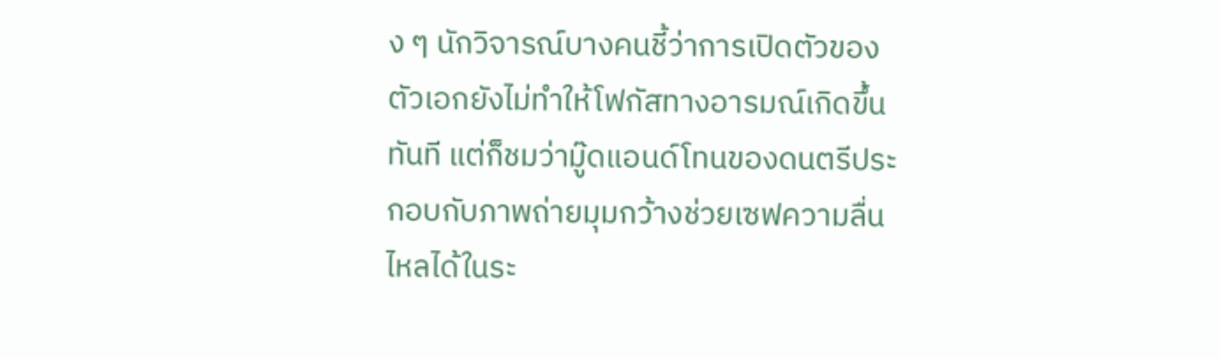ง ๆ นักวิจารณ์บางคนชี้ว่าการเปิดตัวของตัวเอกยังไม่ทำให้โฟกัสทางอารมณ์เกิดขึ้นทันที แต่ก็ชมว่ามู๊ดแอนด์โทนของดนตรีประกอบกับภาพถ่ายมุมกว้างช่วยเซฟความลื่นไหลได้ในระ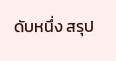ดับหนึ่ง สรุป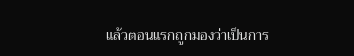แล้วตอนแรกถูกมองว่าเป็นการ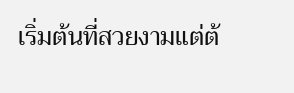เริ่มต้นที่สวยงามแต่ต้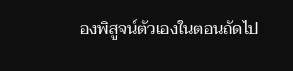องพิสูจน์ตัวเองในตอนถัดไป